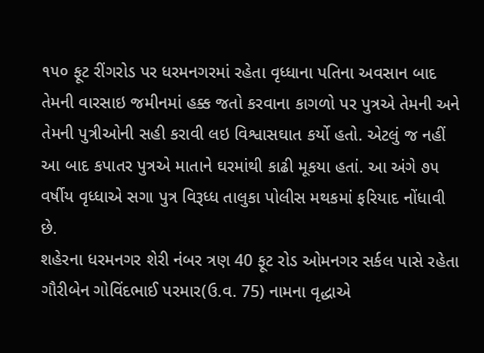૧૫૦ ફૂટ રીંગરોડ પર ધરમનગરમાં રહેતા વૃધ્ધાના પતિના અવસાન બાદ તેમની વારસાઇ જમીનમાં હક્ક જતો કરવાના કાગળો પર પુત્રએ તેમની અને તેમની પુત્રીઓની સહી કરાવી લઇ વિશ્વાસઘાત કર્યો હતો. એટલું જ નહીં આ બાદ કપાતર પુત્રએ માતાને ઘરમાંથી કાઢી મૂકયા હતાં. આ અંગે ૭૫ વર્ષીય વૃધ્ધાએ સગા પુત્ર વિરૂધ્ધ તાલુકા પોલીસ મથકમાં ફરિયાદ નોંધાવી છે.
શહેરના ધરમનગર શેરી નંબર ત્રણ 40 ફૂટ રોડ ઓમનગર સર્કલ પાસે રહેતા ગૌરીબેન ગોવિંદભાઈ પરમાર(ઉ.વ. 75) નામના વૃદ્ધાએ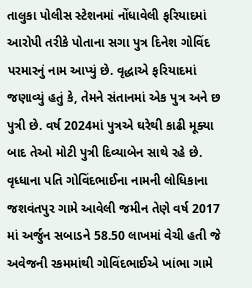તાલુકા પોલીસ સ્ટેશનમાં નોંધાવેલી ફરિયાદમાં આરોપી તરીકે પોતાના સગા પુત્ર દિનેશ ગોવિંદ પરમારનું નામ આપ્યું છે. વૃદ્ધાએ ફરિયાદમાં જણાવ્યું હતું કે, તેમને સંતાનમાં એક પુત્ર અને છ પુત્રી છે. વર્ષ 2024માં પુત્રએ ઘરેથી કાઢી મૂક્યા બાદ તેઓ મોટી પુત્રી દિવ્યાબેન સાથે રહે છે. વૃધ્ધાના પતિ ગોવિંદભાઈના નામની લોધિકાના જશવંતપુર ગામે આવેલી જમીન તેણે વર્ષ 2017 માં અર્જુન સબાડને 58.50 લાખમાં વેચી હતી જે અવેજની રકમમાંથી ગોવિંદભાઈએ ખાંભા ગામે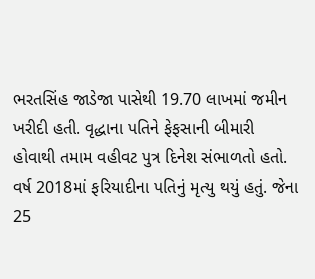ભરતસિંહ જાડેજા પાસેથી 19.70 લાખમાં જમીન ખરીદી હતી. વૃદ્ધાના પતિને ફેફસાની બીમારી હોવાથી તમામ વહીવટ પુત્ર દિનેશ સંભાળતો હતો.
વર્ષ 2018માં ફરિયાદીના પતિનું મૃત્યુ થયું હતું. જેના 25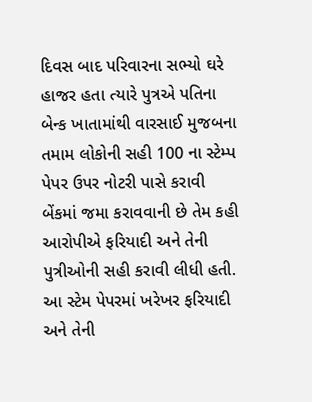દિવસ બાદ પરિવારના સભ્યો ઘરે હાજર હતા ત્યારે પુત્રએ પતિના બેન્ક ખાતામાંથી વારસાઈ મુજબના તમામ લોકોની સહી 100 ના સ્ટેમ્પ પેપર ઉપર નોટરી પાસે કરાવી બેંકમાં જમા કરાવવાની છે તેમ કહી આરોપીએ ફરિયાદી અને તેની પુત્રીઓની સહી કરાવી લીધી હતી. આ સ્ટેમ પેપરમાં ખરેખર ફરિયાદી અને તેની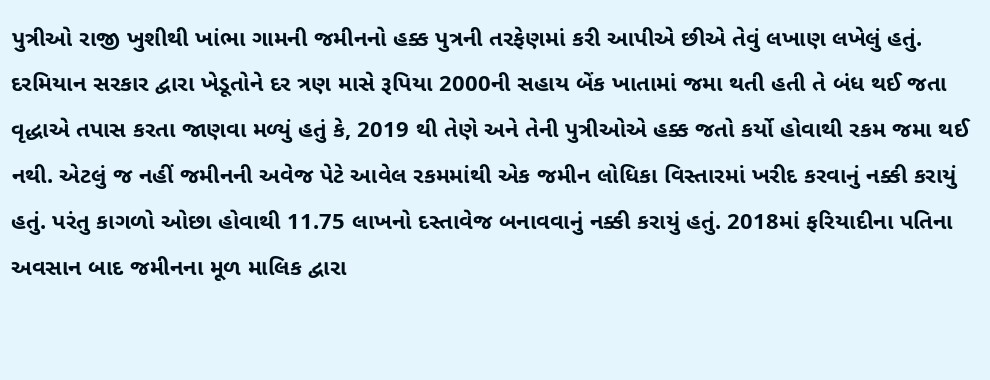પુત્રીઓ રાજી ખુશીથી ખાંભા ગામની જમીનનો હક્ક પુત્રની તરફેણમાં કરી આપીએ છીએ તેવું લખાણ લખેલું હતું.
દરમિયાન સરકાર દ્વારા ખેડૂતોને દર ત્રણ માસે રૂપિયા 2000ની સહાય બેંક ખાતામાં જમા થતી હતી તે બંધ થઈ જતા વૃદ્ધાએ તપાસ કરતા જાણવા મળ્યું હતું કે, 2019 થી તેણે અને તેની પુત્રીઓએ હક્ક જતો કર્યો હોવાથી રકમ જમા થઈ નથી. એટલું જ નહીં જમીનની અવેજ પેટે આવેલ રકમમાંથી એક જમીન લોધિકા વિસ્તારમાં ખરીદ કરવાનું નક્કી કરાયું હતું. પરંતુ કાગળો ઓછા હોવાથી 11.75 લાખનો દસ્તાવેજ બનાવવાનું નક્કી કરાયું હતું. 2018માં ફરિયાદીના પતિના અવસાન બાદ જમીનના મૂળ માલિક દ્વારા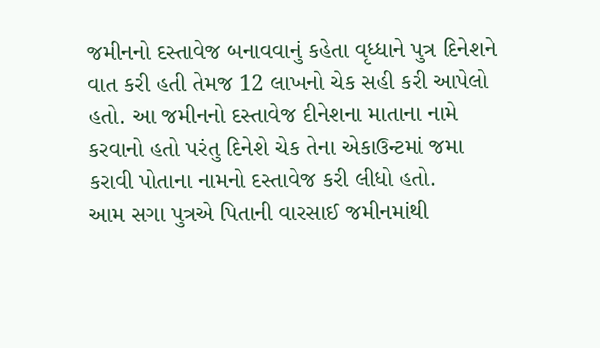જમીનનો દસ્તાવેજ બનાવવાનું કહેતા વૃધ્ધાને પુત્ર દિનેશને વાત કરી હતી તેમજ 12 લાખનો ચેક સહી કરી આપેલો હતો. આ જમીનનો દસ્તાવેજ દીનેશના માતાના નામે કરવાનો હતો પરંતુ દિનેશે ચેક તેના એકાઉન્ટમાં જમા કરાવી પોતાના નામનો દસ્તાવેજ કરી લીધો હતો.
આમ સગા પુત્રએ પિતાની વારસાઈ જમીનમાંથી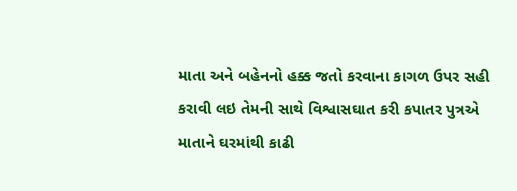માતા અને બહેનનો હક્ક જતો કરવાના કાગળ ઉપર સહી કરાવી લઇ તેમની સાથે વિશ્વાસઘાત કરી કપાતર પુત્રએ માતાને ઘરમાંથી કાઢી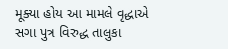મૂક્યા હોય આ મામલે વૃદ્ધાએ સગા પુત્ર વિરુદ્ધ તાલુકા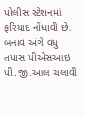પોલીસ સ્ટેશનમાં ફરિયાદ નોંધાવી છે. બનાવ અંગે વધુ તપાસ પીએસઆઇ પી.જી.આલ ચલાવી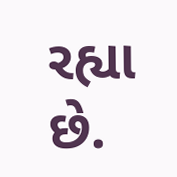રહ્યા છે.